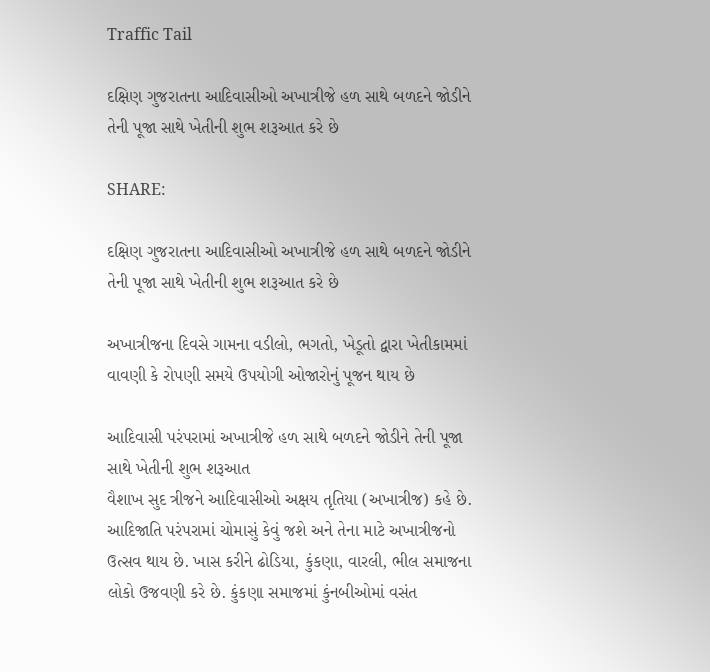Traffic Tail

દક્ષિણ ગુજરાતના આદિવાસીઓ અખાત્રીજે હળ સાથે બળદને જોડીને તેની પૂજા સાથે ખેતીની શુભ શરૂઆત કરે છે

SHARE:

દક્ષિણ ગુજરાતના આદિવાસીઓ અખાત્રીજે હળ સાથે બળદને જોડીને તેની પૂજા સાથે ખેતીની શુભ શરૂઆત કરે છે

અખાત્રીજના દિવસે ગામના વડીલો, ભગતો, ખેડૂતો દ્વારા ખેતીકામમાં વાવણી કે રોપણી સમયે ઉપયોગી ઓજારોનું પૂજન થાય છે

આદિવાસી પરંપરામાં અખાત્રીજે હળ સાથે બળદને જોડીને તેની પૂજા સાથે ખેતીની શુભ શરૂઆત
વૈશાખ સુદ ત્રીજને આદિવાસીઓ અક્ષય તૃતિયા (અખાત્રીજ) કહે છે. આદિજાતિ પરંપરામાં ચોમાસું કેવું જશે અને તેના માટે અખાત્રીજનો ઉત્સવ થાય છે. ખાસ કરીને ઢોડિયા, કુંકણા, વારલી, ભીલ સમાજના લોકો ઉજવણી કરે છે. કુંકણા સમાજમાં કુંનબીઓમાં વસંત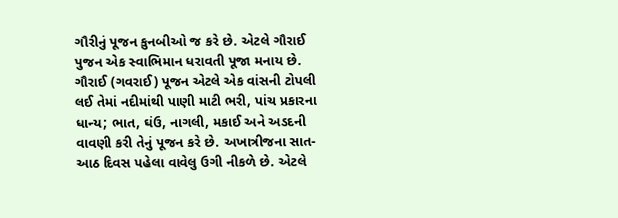ગૌરીનું પૂજન કુનબીઓ જ કરે છે. એટલે ગૌરાઈ પુજન એક સ્વાભિમાન ધરાવતી પૂજા મનાય છે. ગૌરાઈ (ગવરાઈ) પૂજન એટલે એક વાંસની ટોપલી લઈ તેમાં નદીમાંથી પાણી માટી ભરી, પાંચ પ્રકારના ધાન્ય; ભાત, ઘંઉ, નાગલી, મકાઈ અને અડદની વાવણી કરી તેનું પૂજન કરે છે. અખાત્રીજના સાત-આઠ દિવસ પહેલા વાવેલુ ઉગી નીકળે છે. એટલે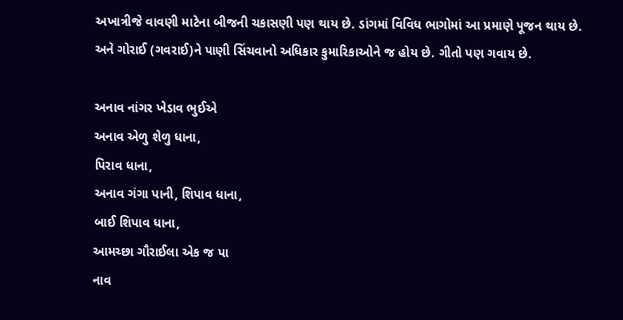અખાત્રીજે વાવણી માટેના બીજની ચકાસણી પણ થાય છે. ડાંગમાં વિવિધ ભાગોમાં આ પ્રમાણે પૂજન થાય છે. અને ગોરાઈ (ગવરાઈ)ને પાણી સિંચવાનો અધિકાર કુમારિકાઓને જ હોય છે. ગીતો પણ ગવાય છે.

અનાવ નાંગર ખેડાવ ભુઈએ
અનાવ એળુ શેળુ ધાના,
પિરાવ ધાના,
અનાવ ગંગા પાની, શિપાવ ધાના,
બાઈ શિપાવ ધાના,
આમચ્છા ગૌરાઈલા એક જ પા
નાવ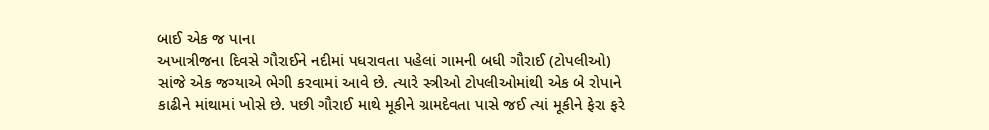બાઈ એક જ પાના
અખાત્રીજના દિવસે ગૌરાઈને નદીમાં પધરાવતા પહેલાં ગામની બધી ગૌરાઈ (ટોપલીઓ) સાંજે એક જગ્યાએ ભેગી કરવામાં આવે છે. ત્યારે સ્ત્રીઓ ટોપલીઓમાંથી એક બે રોપાને કાઢીને માંથામાં ખોસે છે. પછી ગૌરાઈ માથે મૂકીને ગ્રામદેવતા પાસે જઈ ત્યાં મૂકીને ફેરા ફરે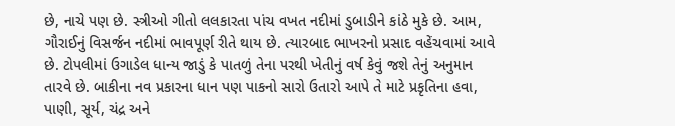છે, નાચે પણ છે. સ્ત્રીઓ ગીતો લલકારતા પાંચ વખત નદીમાં ડુબાડીને કાંઠે મુકે છે. આમ, ગૌરાઈનું વિસર્જન નદીમાં ભાવપૂર્ણ રીતે થાય છે. ત્યારબાદ ભાખરનો પ્રસાદ વહેંચવામાં આવે છે. ટોપલીમાં ઉગાડેલ ધાન્ય જાડું કે પાતળું તેના પરથી ખેતીનું વર્ષ કેવું જશે તેનું અનુમાન તારવે છે. બાકીના નવ પ્રકારના ધાન પણ પાકનો સારો ઉતારો આપે તે માટે પ્રકૃતિના હવા, પાણી, સૂર્ય, ચંદ્ર અને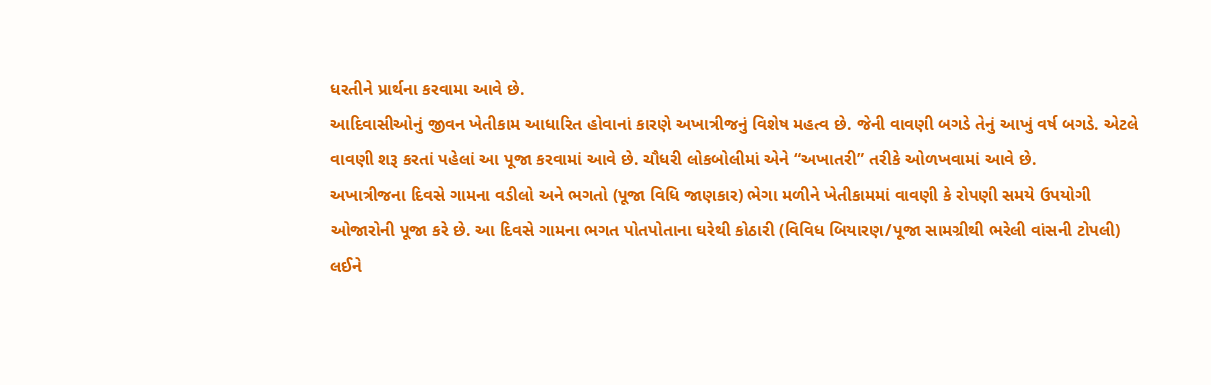ધરતીને પ્રાર્થના કરવામા આવે છે.
આદિવાસીઓનું જીવન ખેતીકામ આધારિત હોવાનાં કારણે અખાત્રીજનું વિશેષ મહત્વ છે. જેની વાવણી બગડે તેનું આખું વર્ષ બગડે. એટલે વાવણી શરૂ કરતાં પહેલાં આ પૂજા કરવામાં આવે છે. ચૌધરી લોકબોલીમાં એને “અખાતરી” તરીકે ઓળખવામાં આવે છે.
અખાત્રીજના દિવસે ગામના વડીલો અને ભગતો (પૂજા વિધિ જાણકાર) ભેગા મળીને ખેતીકામમાં વાવણી કે રોપણી સમયે ઉપયોગી ઓજારોની પૂજા કરે છે. આ દિવસે ગામના ભગત પોતપોતાના ઘરેથી કોઠારી (વિવિધ બિયારણ/પૂજા સામગ્રીથી ભરેલી વાંસની ટોપલી) લઈને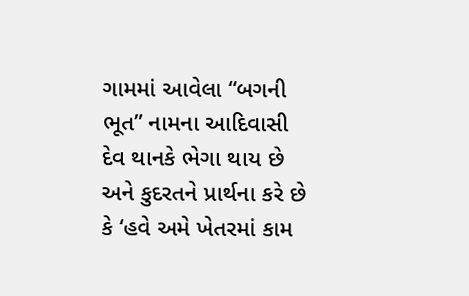ગામમાં આવેલા “બગની ભૂત” નામના આદિવાસી દેવ થાનકે ભેગા થાય છે અને કુદરતને પ્રાર્થના કરે છે કે ‘હવે અમે ખેતરમાં કામ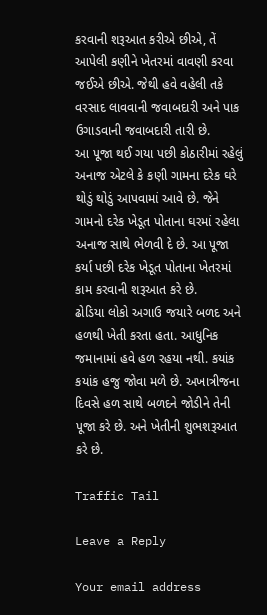કરવાની શરૂઆત કરીએ છીએ, તેં આપેલી કણીને ખેતરમાં વાવણી કરવા જઈએ છીએ. જેથી હવે વહેલી તકે વરસાદ લાવવાની જવાબદારી અને પાક ઉગાડવાની જવાબદારી તારી છે.
આ પૂજા થઈ ગયા પછી કોઠારીમાં રહેલું અનાજ એટલે કે કણી ગામના દરેક ઘરે થોડું થોડું આપવામાં આવે છે. જેને ગામનો દરેક ખેડૂત પોતાના ઘરમાં રહેલા અનાજ સાથે ભેળવી દે છે. આ પૂજા કર્યા પછી દરેક ખેડૂત પોતાના ખેતરમાં કામ કરવાની શરૂઆત કરે છે.
ઢોડિયા લોકો અગાઉ જયારે બળદ અને હળથી ખેતી કરતા હતા. આધુનિક જમાનામાં હવે હળ રહયા નથી. કયાંક કયાંક હજુ જોવા મળે છે. અખાત્રીજના દિવસે હળ સાથે બળદને જોડીને તેની પૂજા કરે છે. અને ખેતીની શુભશરૂઆત કરે છે.

Traffic Tail

Leave a Reply

Your email address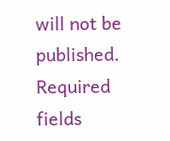will not be published. Required fields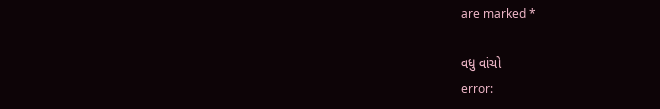are marked *

વધુ વાંચો
error: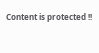Content is protected !!